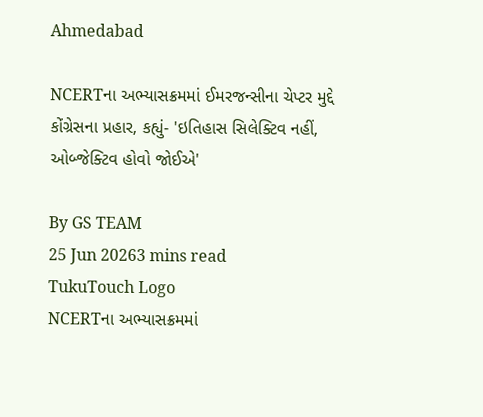Ahmedabad

NCERTના અભ્યાસક્રમમાં ઈમરજન્સીના ચેપ્ટર મુદ્દે કોંગ્રેસના પ્રહાર, કહ્યું- 'ઇતિહાસ સિલેક્ટિવ નહીં, ઓબ્જેક્ટિવ હોવો જોઈએ'

By GS TEAM
25 Jun 20263 mins read
TukuTouch Logo
NCERTના અભ્યાસક્રમમાં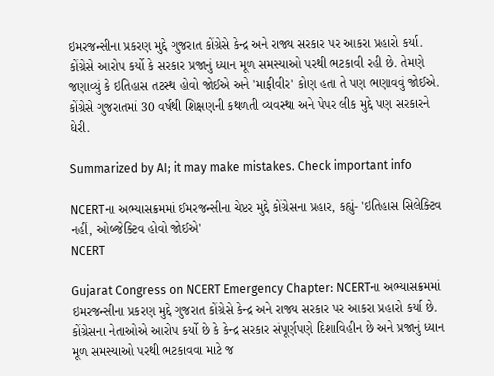ઇમરજન્સીના પ્રકરણ મુદ્દે ગુજરાત કોંગ્રેસે કેન્દ્ર અને રાજ્ય સરકાર પર આકરા પ્રહારો કર્યા. કોંગ્રેસે આરોપ કર્યો કે સરકાર પ્રજાનું ધ્યાન મૂળ સમસ્યાઓ પરથી ભટકાવી રહી છે. તેમણે જણાવ્યું કે ઇતિહાસ તટસ્થ હોવો જોઈએ અને 'માફીવીર' કોણ હતા તે પણ ભણાવવું જોઈએ. કોંગ્રેસે ગુજરાતમાં 30 વર્ષથી શિક્ષણની કથળતી વ્યવસ્થા અને પેપર લીક મુદ્દે પણ સરકારને ઘેરી.

Summarized by AI; it may make mistakes. Check important info

NCERTના અભ્યાસક્રમમાં ઈમરજન્સીના ચેપ્ટર મુદ્દે કોંગ્રેસના પ્રહાર, કહ્યું- 'ઇતિહાસ સિલેક્ટિવ નહીં, ઓબ્જેક્ટિવ હોવો જોઈએ'
NCERT

Gujarat Congress on NCERT Emergency Chapter: NCERTના અભ્યાસક્રમમાં ઇમરજન્સીના પ્રકરણ મુદ્દે ગુજરાત કોંગ્રેસે કેન્દ્ર અને રાજ્ય સરકાર પર આકરા પ્રહારો કર્યા છે. કોંગ્રેસના નેતાઓએ આરોપ કર્યો છે કે કેન્દ્ર સરકાર સંપૂર્ણપણે દિશાવિહીન છે અને પ્રજાનું ધ્યાન મૂળ સમસ્યાઓ પરથી ભટકાવવા માટે જ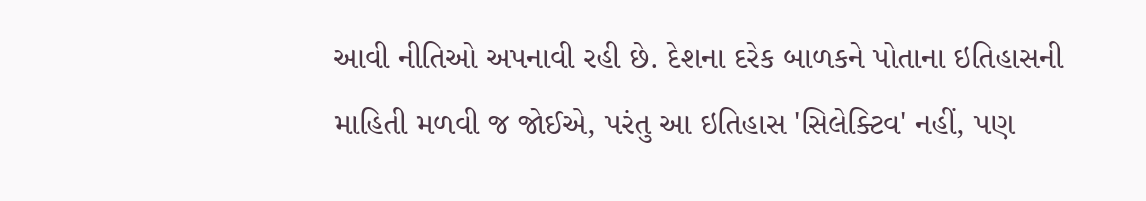આવી નીતિઓ અપનાવી રહી છે. દેશના દરેક બાળકને પોતાના ઇતિહાસની માહિતી મળવી જ જોઈએ, પરંતુ આ ઇતિહાસ 'સિલેક્ટિવ' નહીં, પણ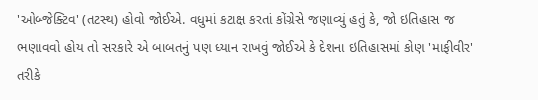'ઓબ્જેક્ટિવ' (તટસ્થ) હોવો જોઈએ. વધુમાં કટાક્ષ કરતાં કોંગ્રેસે જણાવ્યું હતું કે, જો ઇતિહાસ જ ભણાવવો હોય તો સરકારે એ બાબતનું પણ ધ્યાન રાખવું જોઈએ કે દેશના ઇતિહાસમાં કોણ 'માફીવીર' તરીકે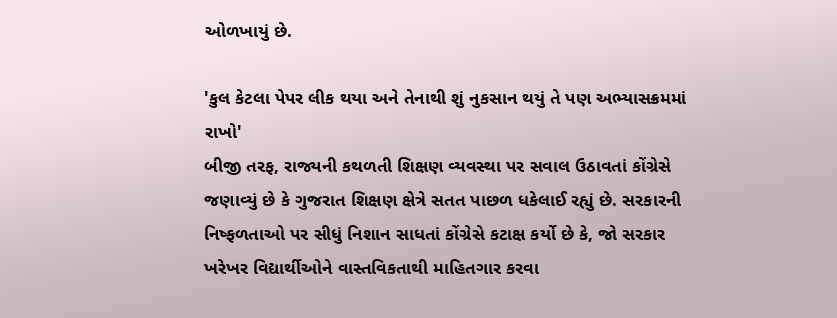ઓળખાયું છે.

'કુલ કેટલા પેપર લીક થયા અને તેનાથી શું નુકસાન થયું તે પણ અભ્યાસક્રમમાં રાખો'
બીજી તરફ, રાજ્યની કથળતી શિક્ષણ વ્યવસ્થા પર સવાલ ઉઠાવતાં કોંગ્રેસે જણાવ્યું છે કે ગુજરાત શિક્ષણ ક્ષેત્રે સતત પાછળ ધકેલાઈ રહ્યું છે. સરકારની નિષ્ફળતાઓ પર સીધું નિશાન સાધતાં કોંગ્રેસે કટાક્ષ કર્યો છે કે, જો સરકાર ખરેખર વિદ્યાર્થીઓને વાસ્તવિકતાથી માહિતગાર કરવા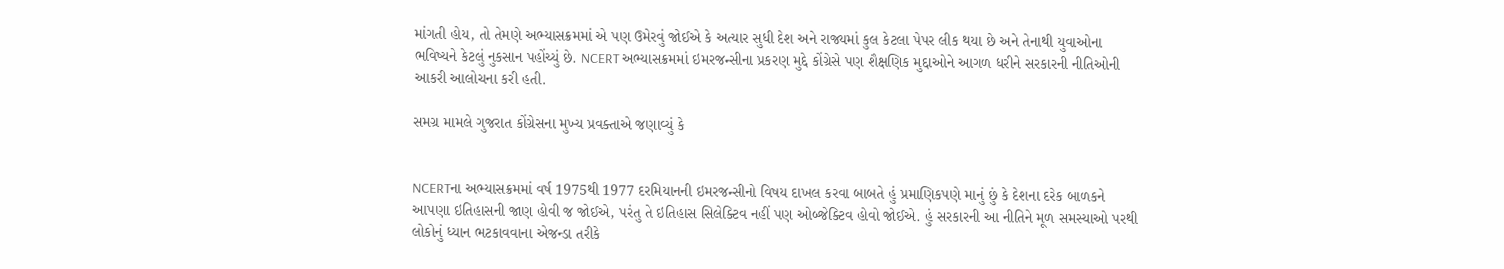માંગતી હોય, તો તેમણે અભ્યાસક્રમમાં એ પણ ઉમેરવું જોઈએ કે અત્યાર સુધી દેશ અને રાજ્યમાં કુલ કેટલા પેપર લીક થયા છે અને તેનાથી યુવાઓના ભવિષ્યને કેટલું નુકસાન પહોંચ્યું છે. NCERT અભ્યાસક્રમમાં ઇમરજન્સીના પ્રકરણ મુદ્દે કોંગ્રેસે પણ શૈક્ષણિક મુદ્દાઓને આગળ ધરીને સરકારની નીતિઓની આકરી આલોચના કરી હતી.

સમગ્ર મામલે ગુજરાત કોંગ્રેસના મુખ્ય પ્રવક્તાએ જણાવ્યું કે


NCERTના અભ્યાસક્રમમાં વર્ષ 1975થી 1977 દરમિયાનની ઇમરજન્સીનો વિષય દાખલ કરવા બાબતે હું પ્રમાણિકપણે માનું છું કે દેશના દરેક બાળકને આપણા ઇતિહાસની જાણ હોવી જ જોઈએ, પરંતુ તે ઇતિહાસ સિલેક્ટિવ નહીં પણ ઓબ્જેક્ટિવ હોવો જોઈએ. હું સરકારની આ નીતિને મૂળ સમસ્યાઓ પરથી લોકોનું ધ્યાન ભટકાવવાના એજન્ડા તરીકે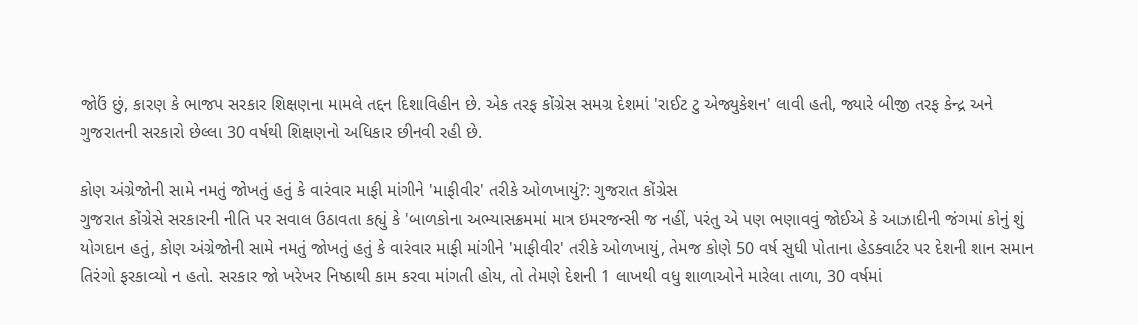જોઉં છું, કારણ કે ભાજપ સરકાર શિક્ષણના મામલે તદ્દન દિશાવિહીન છે. એક તરફ કોંગ્રેસ સમગ્ર દેશમાં 'રાઈટ ટુ એજ્યુકેશન' લાવી હતી, જ્યારે બીજી તરફ કેન્દ્ર અને ગુજરાતની સરકારો છેલ્લા 30 વર્ષથી શિક્ષણનો અધિકાર છીનવી રહી છે.

કોણ અંગ્રેજોની સામે નમતું જોખતું હતું કે વારંવાર માફી માંગીને 'માફીવીર' તરીકે ઓળખાયું?: ગુજરાત કોંગ્રેસ
ગુજરાત કોંગ્રેસે સરકારની નીતિ પર સવાલ ઉઠાવતા કહ્યું કે 'બાળકોના અભ્યાસક્રમમાં માત્ર ઇમરજન્સી જ નહીં, પરંતુ એ પણ ભણાવવું જોઈએ કે આઝાદીની જંગમાં કોનું શું યોગદાન હતું, કોણ અંગ્રેજોની સામે નમતું જોખતું હતું કે વારંવાર માફી માંગીને 'માફીવીર' તરીકે ઓળખાયું, તેમજ કોણે 50 વર્ષ સુધી પોતાના હેડક્વાર્ટર પર દેશની શાન સમાન તિરંગો ફરકાવ્યો ન હતો. સરકાર જો ખરેખર નિષ્ઠાથી કામ કરવા માંગતી હોય, તો તેમણે દેશની 1 લાખથી વધુ શાળાઓને મારેલા તાળા, 30 વર્ષમાં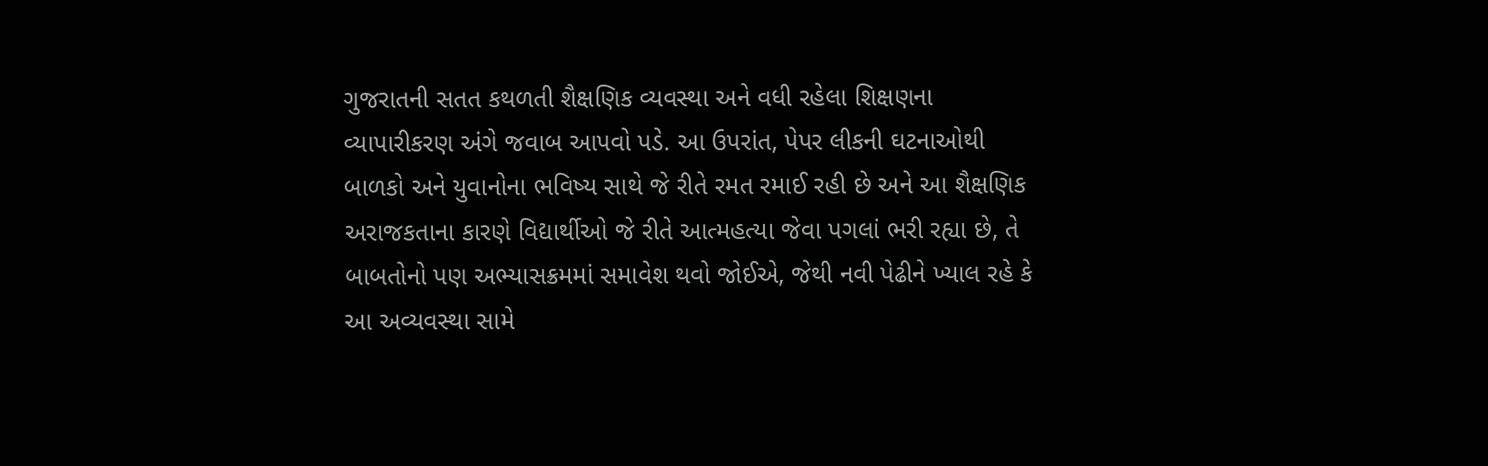ગુજરાતની સતત કથળતી શૈક્ષણિક વ્યવસ્થા અને વધી રહેલા શિક્ષણના વ્યાપારીકરણ અંગે જવાબ આપવો પડે. આ ઉપરાંત, પેપર લીકની ઘટનાઓથી બાળકો અને યુવાનોના ભવિષ્ય સાથે જે રીતે રમત રમાઈ રહી છે અને આ શૈક્ષણિક અરાજકતાના કારણે વિદ્યાર્થીઓ જે રીતે આત્મહત્યા જેવા પગલાં ભરી રહ્યા છે, તે બાબતોનો પણ અભ્યાસક્રમમાં સમાવેશ થવો જોઈએ, જેથી નવી પેઢીને ખ્યાલ રહે કે આ અવ્યવસ્થા સામે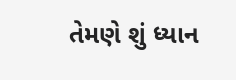તેમણે શું ધ્યાન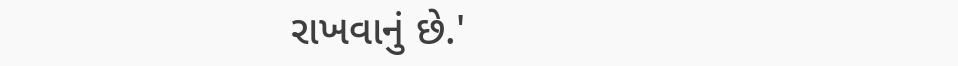રાખવાનું છે.'